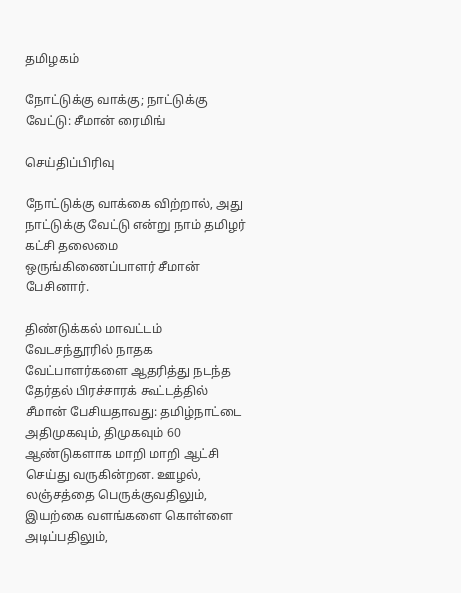தமிழகம்

நோட்டுக்கு வாக்கு; நாட்டுக்கு வேட்டு: சீமான் ரைமிங்

செய்திப்பிரிவு

நோட்டுக்கு வாக்கை விற்றால், அது நாட்டுக்கு வேட்டு என்று நாம் தமிழர் கட்சி தலைமை ஒருங்கிணைப்பாளர் சீமான் பேசினார்.

திண்டுக்கல் மாவட்டம் வேடசந்தூரில் நாதக வேட்பாளர்களை ஆதரித்து நடந்த தேர்தல் பிரச்சாரக் கூட்டத்தில் சீமான் பேசியதாவது: தமிழ்நாட்டை அதிமுகவும், திமுகவும் 60 ஆண்டுகளாக மாறி மாறி ஆட்சி செய்து வருகின்றன. ஊழல், லஞ்சத்தை பெருக்குவதிலும், இயற்கை வளங்களை கொள்ளை அடிப்பதிலும்,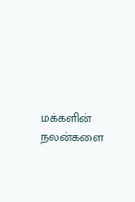மக்களின் நலன்களை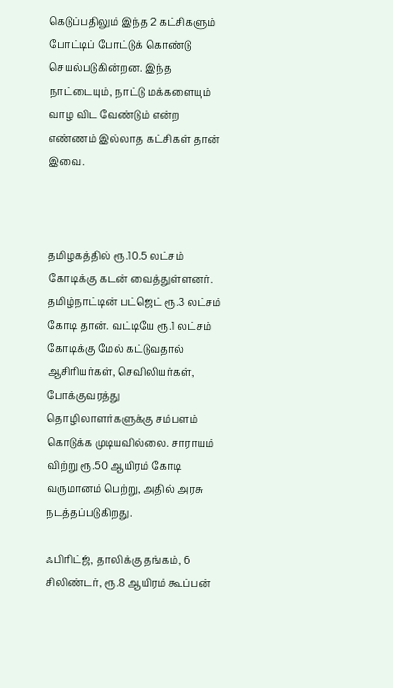கெடுப்பதிலும் இந்த 2 கட்சிகளும் போட்டிப் போட்டுக் கொண்டு செயல்படுகின்றன. இந்த நாட்டையும், நாட்டு மக்களையும் வாழ விட வேண்டும் என்ற எண்ணம் இல்லாத கட்சிகள் தான் இவை.



தமிழகத்தில் ரூ.10.5 லட்சம் கோடிக்கு கடன் வைத்துள்ளனர். தமிழ்நாட்டின் பட்ஜெட் ரூ.3 லட்சம் கோடி தான். வட்டியே ரூ.1 லட்சம் கோடிக்கு மேல் கட்டுவதால் ஆசிரியர்கள், செவிலியர்கள், போக்குவரத்து தொழிலாளர்களுக்கு சம்பளம் கொடுக்க முடியவில்லை. சாராயம் விற்று ரூ.50 ஆயிரம் கோடி வருமானம் பெற்று, அதில் அரசு நடத்தப்படுகிறது.

ஃபிரிட்ஜ், தாலிக்கு தங்கம், 6 சிலிண்டர், ரூ.8 ஆயிரம் கூப்பன்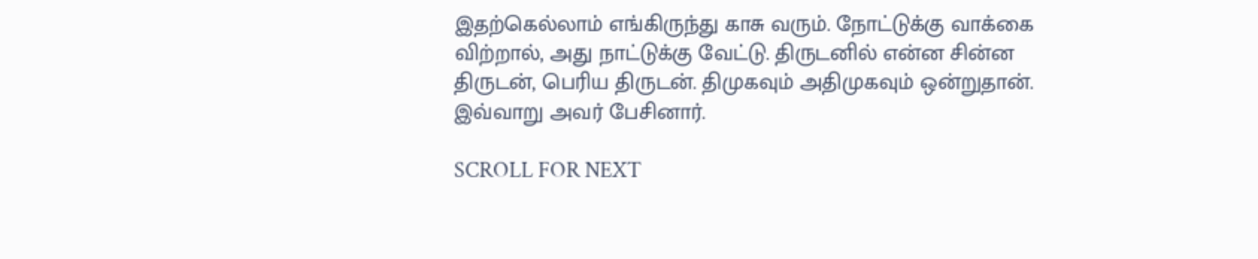இதற்கெல்லாம் எங்கிருந்து காசு வரும். நோட்டுக்கு வாக்கை விற்றால், அது நாட்டுக்கு வேட்டு. திருடனில் என்ன சின்ன திருடன், பெரிய திருடன். திமுகவும் அதிமுகவும் ஒன்றுதான். இவ்வாறு அவர் பேசினார்.

SCROLL FOR NEXT